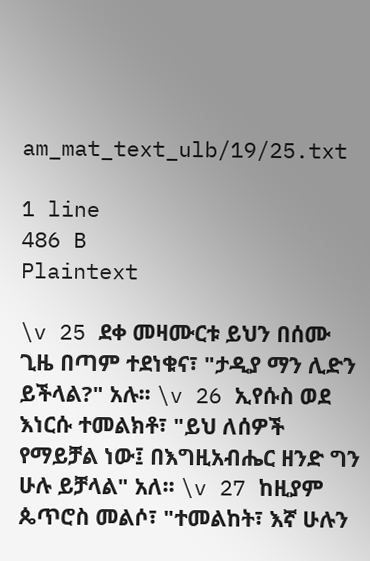am_mat_text_ulb/19/25.txt

1 line
486 B
Plaintext

\v 25 ደቀ መዛሙርቱ ይህን በሰሙ ጊዜ በጣም ተደነቁና፣ "ታዲያ ማን ሊድን ይችላል?" አሉ፡፡ \v 26 ኢየሱስ ወደ እነርሱ ተመልክቶ፣ "ይህ ለሰዎች የማይቻል ነው፤ በእግዚአብሔር ዘንድ ግን ሁሉ ይቻላል" አለ፡፡ \v 27 ከዚያም ጴጥሮስ መልሶ፣ "ተመልከት፣ እኛ ሁሉን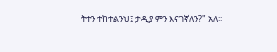ትተን ተከተልንህ፤ ታዲያ ምን እናገኛለን?" አለ፡፡